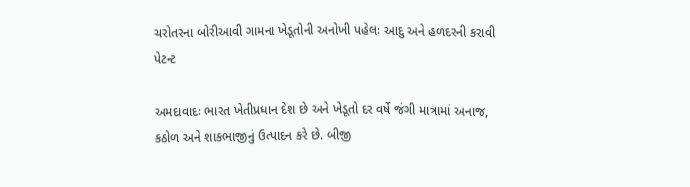ચરોતરના બોરીઆવી ગામના ખેડૂતોની અનોખી પહેલઃ આદુ અને હળદરની કરાવી પેટન્ટ

અમદાવાદઃ ભારત ખેતીપ્રધાન દેશ છે અને ખેડૂતો દર વર્ષે જંગી માત્રામાં અનાજ, કઠોળ અને શાકભાજીનું ઉત્પાદન કરે છે. બીજી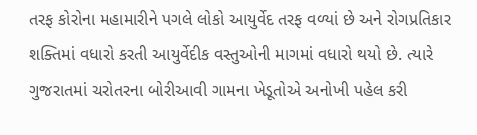તરફ કોરોના મહામારીને પગલે લોકો આયુર્વેદ તરફ વળ્યાં છે અને રોગપ્રતિકાર શક્તિમાં વધારો કરતી આયુર્વેદીક વસ્તુઓની માગમાં વધારો થયો છે. ત્યારે ગુજરાતમાં ચરોતરના બોરીઆવી ગામના ખેડૂતોએ અનોખી પહેલ કરી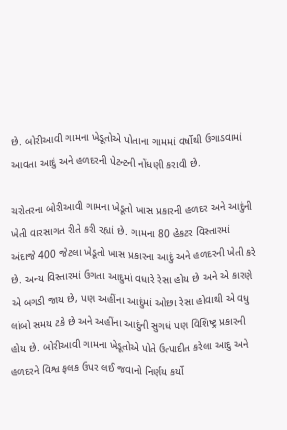છે. બોરીઆવી ગામના ખેડૂતોએ પોતાના ગામમાં વર્ષોથી ઉગાડવામાં આવતા આદું અને હળદરની પેટન્ટની નોંધણી કરાવી છે.

ચરોતરના બોરીઆવી ગામના ખેડૂતો ખાસ પ્રકારની હળદર અને આદુંની ખેતી વારસાગત રીતે કરી રહ્યાં છે. ગામના 80 હેકટર વિસ્તારમાં અંદાજે 400 જેટલા ખેડૂતો ખાસ પ્રકારના આદું અને હળદરની ખેતી કરે છે. અન્ય વિસ્તારમાં ઉગતા આદુમાં વધારે રેસા હોય છે અને એ કારણે એ બગડી જાય છે, પણ અહીંના આદુંમાં ઓછા રેસા હોવાથી એ વધુ લાંબો સમય ટકે છે અને અહીંના આદુંની સુગધં પણ વિશિષ્ટ્ર પ્રકારની હોય છે. બોરીઆવી ગામના ખેડૂતોએ પોતે ઉત્પાદીત કરેલા આદુ અને હળદરને વિશ્વ ફલક ઉપર લઈ જવાનો નિર્ણય કર્યો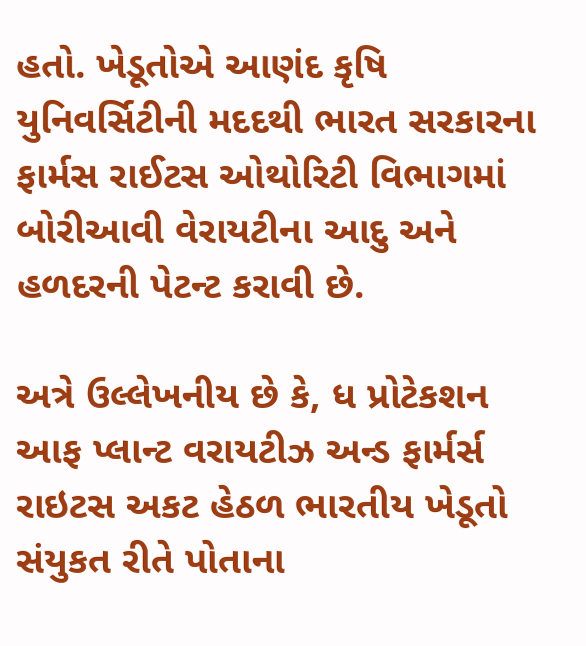હતો. ખેડૂતોએ આણંદ કૃષિ યુનિવર્સિટીની મદદથી ભારત સરકારના ફાર્મસ રાઈટસ ઓથોરિટી વિભાગમાં બોરીઆવી વેરાયટીના આદુ અને હળદરની પેટન્ટ કરાવી છે.

અત્રે ઉલ્લેખનીય છે કે, ધ પ્રોટેકશન આફ પ્લાન્ટ વરાયટીઝ અન્ડ ફાર્મર્સ રાઇટસ અકટ હેઠળ ભારતીય ખેડૂતો સંયુકત રીતે પોતાના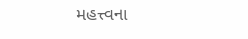મહત્ત્વના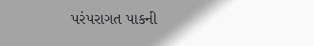પરંપરાગત પાકની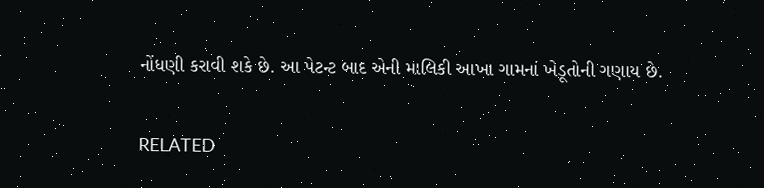નોંધણી કરાવી શકે છે. આ પેટન્ટ બાદ એની માલિકી આખા ગામનાં ખેડૂતોની ગણાય છે.

RELATED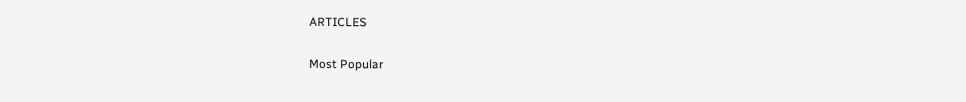ARTICLES

Most Popular